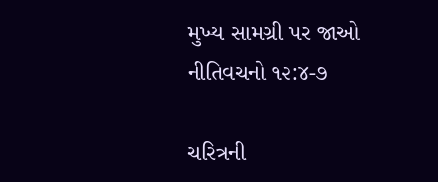મુખ્ય સામગ્રી પર જાઓ
નીતિવચનો ૧૨:૪-૭

ચરિત્રની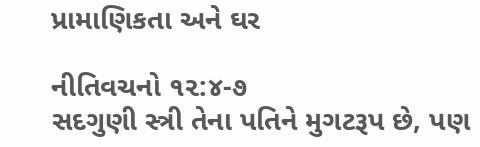પ્રામાણિકતા અને ઘર

નીતિવચનો ૧૨:૪-૭
સદગુણી સ્ત્રી તેના પતિને મુગટરૂપ છે, પણ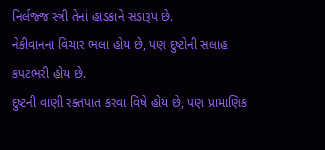નિર્લજ્જ સ્ત્રી તેનાં હાડકાને સડારૂપ છે.
નેકીવાનના વિચાર ભલા હોય છે, પણ દુષ્ટોની સલાહ કપટભરી હોય છે.
દુષ્ટની વાણી રક્તપાત કરવા વિષે હોય છે, પણ પ્રામાણિક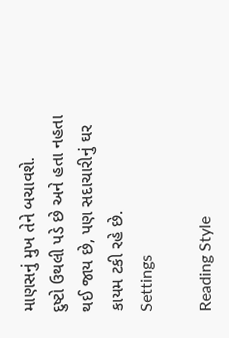માણસનું મુખ તેને બચાવશે.
દુષ્ટો ઉથલી પડે છે અને હતા નહતા થઈ જાય છે, પણ સદાચારીનું ઘર કાયમ ટકી રહે છે.
Settings

Reading Style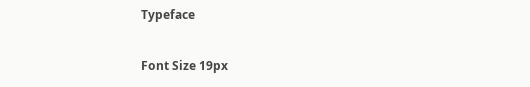Typeface

Font Size 19px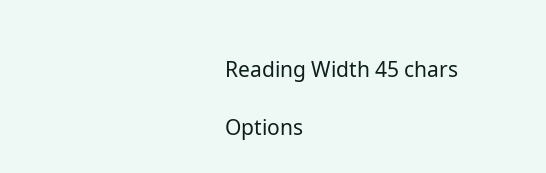Reading Width 45 chars

Options